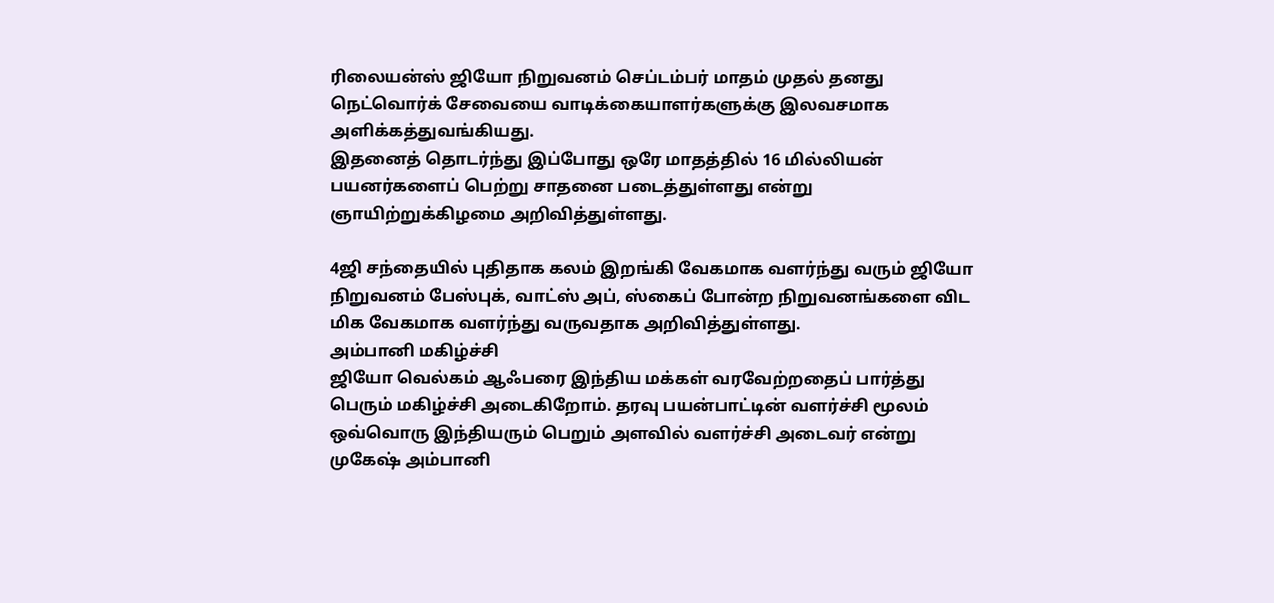ரிலையன்ஸ் ஜியோ நிறுவனம் செப்டம்பர் மாதம் முதல் தனது நெட்வொர்க் சேவையை வாடிக்கையாளர்களுக்கு இலவசமாக அளிக்கத்துவங்கியது.
இதனைத் தொடர்ந்து இப்போது ஒரே மாதத்தில் 16 மில்லியன் பயனர்களைப் பெற்று சாதனை படைத்துள்ளது என்று ஞாயிற்றுக்கிழமை அறிவித்துள்ளது.

4ஜி சந்தையில் புதிதாக கலம் இறங்கி வேகமாக வளர்ந்து வரும் ஜியோ நிறுவனம் பேஸ்புக், வாட்ஸ் அப், ஸ்கைப் போன்ற நிறுவனங்களை விட மிக வேகமாக வளர்ந்து வருவதாக அறிவித்துள்ளது.
அம்பானி மகிழ்ச்சி
ஜியோ வெல்கம் ஆஃபரை இந்திய மக்கள் வரவேற்றதைப் பார்த்து பெரும் மகிழ்ச்சி அடைகிறோம். தரவு பயன்பாட்டின் வளர்ச்சி மூலம் ஒவ்வொரு இந்தியரும் பெறும் அளவில் வளர்ச்சி அடைவர் என்று முகேஷ் அம்பானி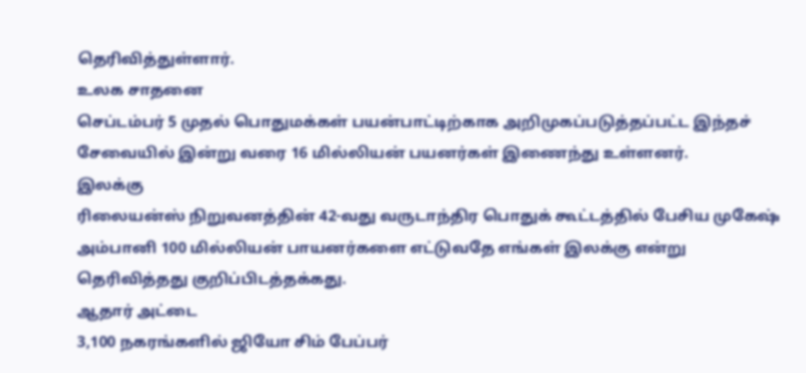தெரிவித்துள்ளார்.
உலக சாதனை
செப்டம்பர் 5 முதல் பொதுமக்கள் பயன்பாட்டிற்காக அறிமுகப்படுத்தப்பட்ட இந்தச் சேவையில் இன்று வரை 16 மில்லியன் பயனர்கள் இணைந்து உள்ளனர்.
இலக்கு
ரிலையன்ஸ் நிறுவனத்தின் 42-வது வருடாந்திர பொதுக் கூட்டத்தில் பேசிய முகேஷ் அம்பானி 100 மில்லியன் பாயனர்களை எட்டுவதே எங்கள் இலக்கு என்று தெரிவித்தது குறிப்பிடத்தக்கது.
ஆதார் அட்டை
3,100 நகரங்களில் ஜியோ சிம் பேப்பர்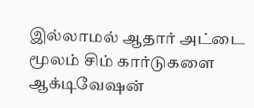இல்லாமல் ஆதார் அட்டை மூலம் சிம் கார்டுகளை ஆக்டிவேஷன்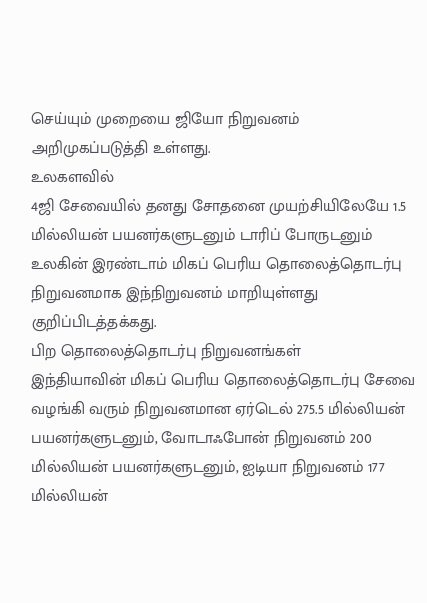செய்யும் முறையை ஜியோ நிறுவனம் அறிமுகப்படுத்தி உள்ளது.
உலகளவில்
4ஜி சேவையில் தனது சோதனை முயற்சியிலேயே 1.5 மில்லியன் பயனர்களுடனும் டாரிப் போருடனும் உலகின் இரண்டாம் மிகப் பெரிய தொலைத்தொடர்பு நிறுவனமாக இந்நிறுவனம் மாறியுள்ளது குறிப்பிடத்தக்கது.
பிற தொலைத்தொடர்பு நிறுவனங்கள்
இந்தியாவின் மிகப் பெரிய தொலைத்தொடர்பு சேவை வழங்கி வரும் நிறுவனமான ஏர்டெல் 275.5 மில்லியன் பயனர்களுடனும், வோடாஃபோன் நிறுவனம் 200 மில்லியன் பயனர்களுடனும், ஐடியா நிறுவனம் 177 மில்லியன்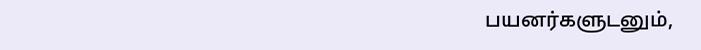பயனர்களுடனும்,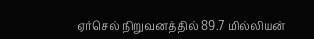ஏர்செல் நிறுவனத்தில் 89.7 மில்லியன்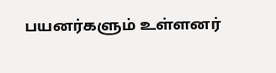பயனர்களும் உள்ளனர்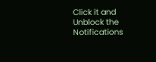Click it and Unblock the Notifications